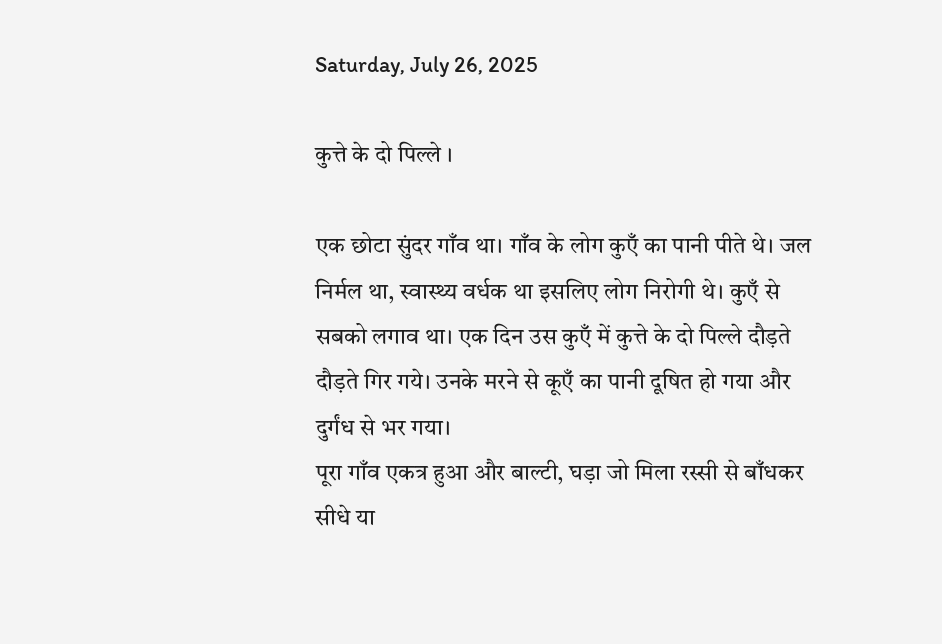Saturday, July 26, 2025

कुत्ते के दो पिल्ले ।

एक छोटा सुंदर गाँव था। गाँव के लोग कुएँ का पानी पीते थे। जल निर्मल था, स्वास्थ्य वर्धक था इसलिए लोग निरोगी थे। कुएँ से सबको लगाव था। एक दिन उस कुएँ में कुत्ते के दो पिल्ले दौड़ते दौड़ते गिर गये। उनके मरने से कूएँ का पानी दूषित हो गया और दुर्गंध से भर गया।
पूरा गाँव एकत्र हुआ और बाल्टी, घड़ा जो मिला रस्सी से बाँधकर सीधे या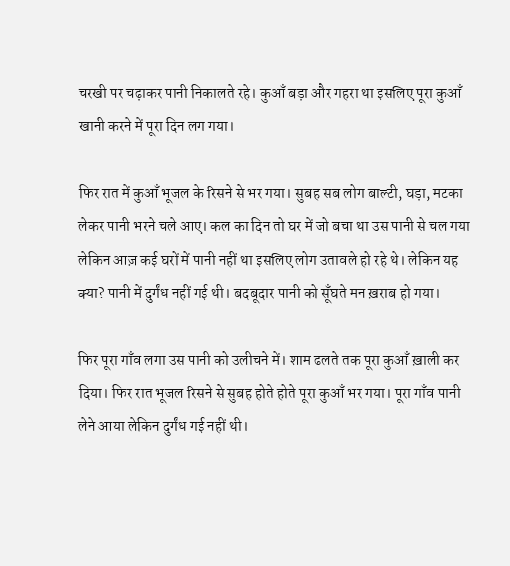चरखी पर चढ़ाकर पानी निकालते रहे। कुआँ बड़ा और गहरा था इसलिए पूरा कुआँ खानी करने में पूरा दिन लग गया।

फिर रात में कुआँ भूजल के रिसने से भर गया। सुबह सब लोग बाल्टी, घड़ा, मटका लेकर पानी भरने चले आए। कल का दिन तो घर में जो बचा था उस पानी से चल गया लेकिन आज़ कई घरों में पानी नहीं था इसलिए लोग उतावले हो रहे थे। लेकिन यह क्या? पानी में दुर्गंध नहीं गई थी। बदबूदार पानी को सूँघते मन ख़राब हो गया।

फिर पूरा गाँव लगा उस पानी को उलीचने में। शाम ढलते तक पूरा कुआँ ख़ाली कर दिया। फिर रात भूजल रिसने से सुबह होते होते पूरा कुआँ भर गया। पूरा गाँव पानी लेने आया लेकिन दुर्गंध गई नहीं थी।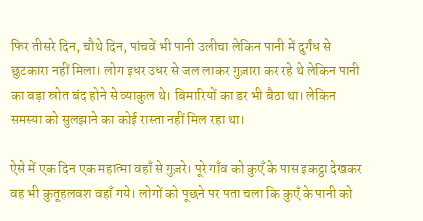फिर तीसरे दिन, चौथे दिन, पांचवें भी पानी उलीचा लेकिन पानी में दुर्गंध से छुटकारा नहीं मिला। लोग इधर उधर से जल लाकर गुज़ारा कर रहे थे लेकिन पानी का बड़ा स्रोत बंद होने से व्याकुल थे। बिमारियों का डर भी बैठा था। लेकिन समस्या को सुलझाने का कोई रास्ता नहीं मिल रहा था।

ऐसे में एक दिन एक महात्मा वहाँ से गुज़रे। पूरे गाँव को कुएँ के पास इकट्ठा देखकर वह भी कुतूहलवश वहाँ गये। लोगों को पूछने पर पता चला कि कुएँ के पानी को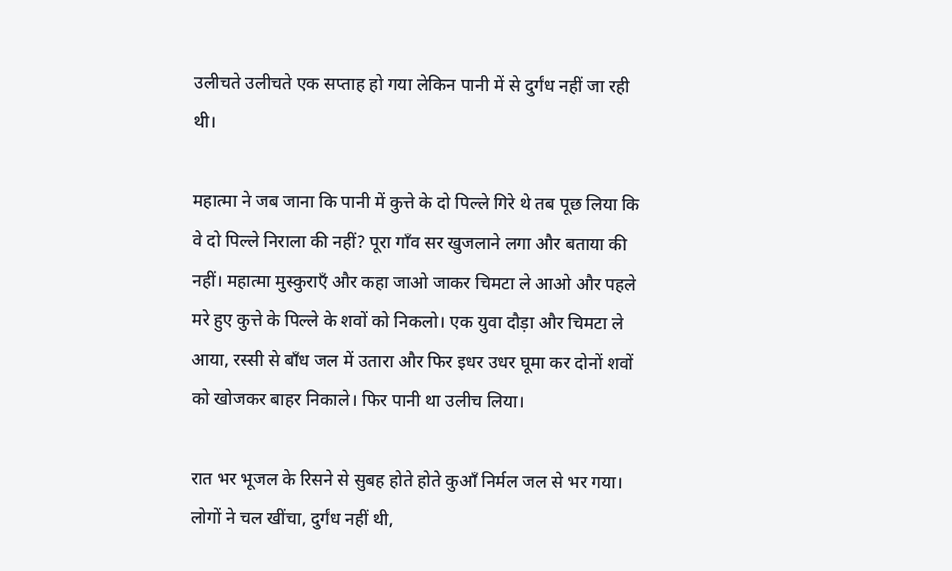उलीचते उलीचते एक सप्ताह हो गया लेकिन पानी में से दुर्गंध नहीं जा रही थी।

महात्मा ने जब जाना कि पानी में कुत्ते के दो पिल्ले गिरे थे तब पूछ लिया कि वे दो पिल्ले निराला की नहीं? पूरा गाँव सर खुजलाने लगा और बताया की नहीं। महात्मा मुस्कुराएँ और कहा जाओ जाकर चिमटा ले आओ और पहले मरे हुए कुत्ते के पिल्ले के शवों को निकलो। एक युवा दौड़ा और चिमटा ले आया, रस्सी से बाँध जल में उतारा और फिर इधर उधर घूमा कर दोनों शवों को खोजकर बाहर निकाले। फिर पानी था उलीच लिया।

रात भर भूजल के रिसने से सुबह होते होते कुआँ निर्मल जल से भर गया। लोगों ने चल खींचा, दुर्गंध नहीं थी,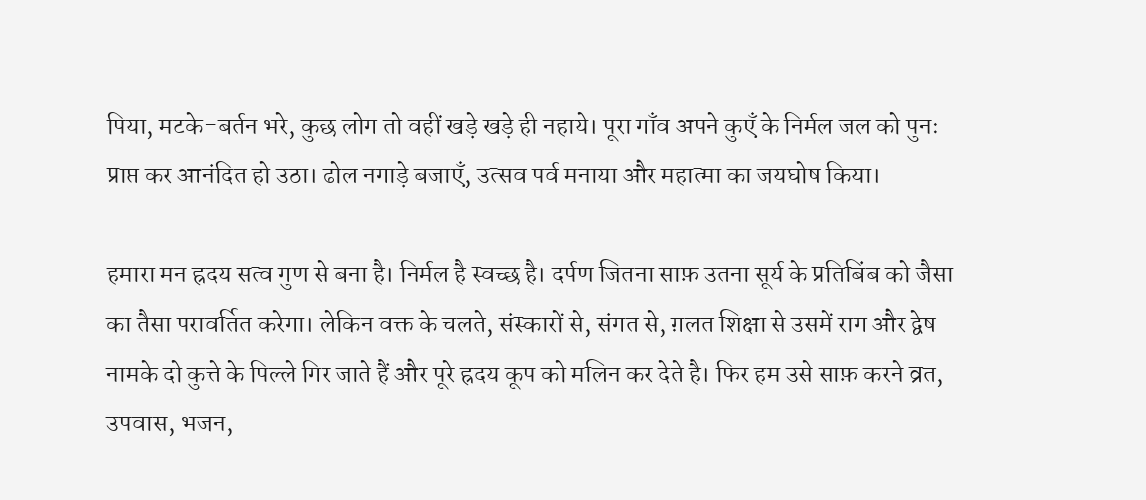पिया, मटके-बर्तन भरे, कुछ लोग तो वहीं खड़े खड़े ही नहाये। पूरा गाँव अपने कुएँ के निर्मल जल को पुनः प्राप्त कर आनंदित हो उठा। ढोल नगाड़े बजाएँ, उत्सव पर्व मनाया और महात्मा का जयघोष किया।

हमारा मन ह्रदय सत्व गुण से बना है। निर्मल है स्वच्छ है। दर्पण जितना साफ़ उतना सूर्य के प्रतिबिंब को जैसा का तैसा परावर्तित करेगा। लेकिन वक्त के चलते, संस्कारों से, संगत से, ग़लत शिक्षा से उसमें राग और द्वेष नामके दो कुत्ते के पिल्ले गिर जाते हैं और पूरे ह्रदय कूप को मलिन कर देते है। फिर हम उसे साफ़ करने व्रत, उपवास, भजन,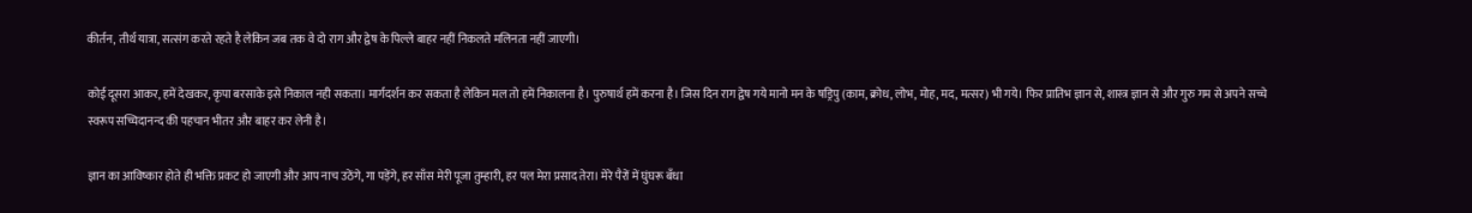कीर्तन, तीर्थ यात्रा, सत्संग करते रहते है लेकिन जब तक वे दो राग और द्वेष के पिल्ले बाहर नहीं निकलते मलिनता नहीं जाएगी।

कोई दूसरा आकर, हमें देखकर, कृपा बरसाके इसे निकाल नही सकता। मार्गदर्शन कर सकता है लेकिन मल तो हमें निकालना है। पुरुषार्थ हमें करना है। जिस दिन राग द्वेष गये मानो मन के षड्रिपु (काम, क्रोध, लोभ, मोह, मद, मत्सर) भी गये। फिर प्रातिभ ज्ञान से, शास्त्र ज्ञान से और गुरु गम से अपने सच्चे स्वरूप सच्चिदानन्द की पहचान भीतर और बाहर कर लेनी है।

ज्ञान का आविष्कार होते ही भक्ति प्रकट हो जाएगी और आप नाच उठेंगे, गा पड़ेंगे, हर साँस मेरी पूजा तुम्हारी, हर पल मेरा प्रसाद तेरा। मेरे पैरों में घुंघरू बँधा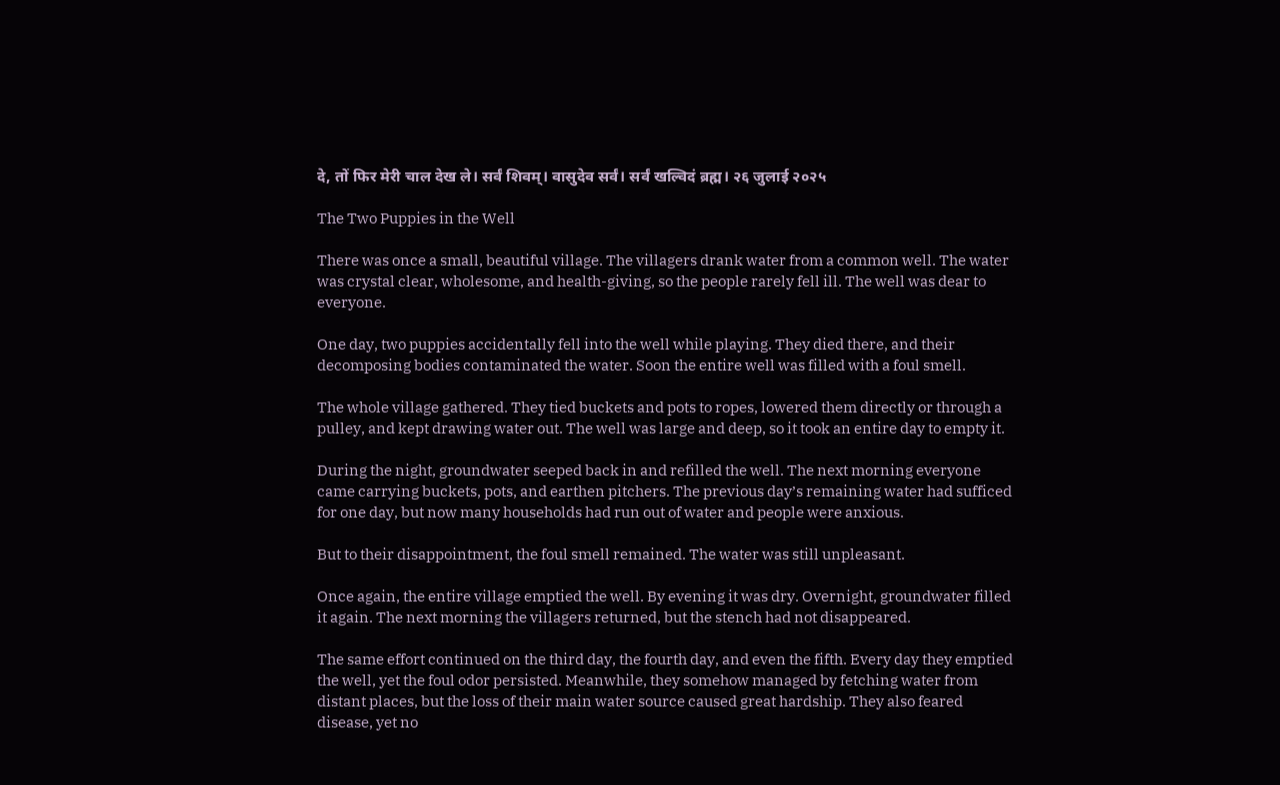दे, तों फिर मेरी चाल देख ले। सर्वं शिवम्। वासुदेव सर्वं। सर्वं खल्विदं ब्रह्म। २६ जुलाई २०२५

The Two Puppies in the Well

There was once a small, beautiful village. The villagers drank water from a common well. The water was crystal clear, wholesome, and health-giving, so the people rarely fell ill. The well was dear to everyone.

One day, two puppies accidentally fell into the well while playing. They died there, and their decomposing bodies contaminated the water. Soon the entire well was filled with a foul smell.

The whole village gathered. They tied buckets and pots to ropes, lowered them directly or through a pulley, and kept drawing water out. The well was large and deep, so it took an entire day to empty it.

During the night, groundwater seeped back in and refilled the well. The next morning everyone came carrying buckets, pots, and earthen pitchers. The previous day’s remaining water had sufficed for one day, but now many households had run out of water and people were anxious.

But to their disappointment, the foul smell remained. The water was still unpleasant.

Once again, the entire village emptied the well. By evening it was dry. Overnight, groundwater filled it again. The next morning the villagers returned, but the stench had not disappeared.

The same effort continued on the third day, the fourth day, and even the fifth. Every day they emptied the well, yet the foul odor persisted. Meanwhile, they somehow managed by fetching water from distant places, but the loss of their main water source caused great hardship. They also feared disease, yet no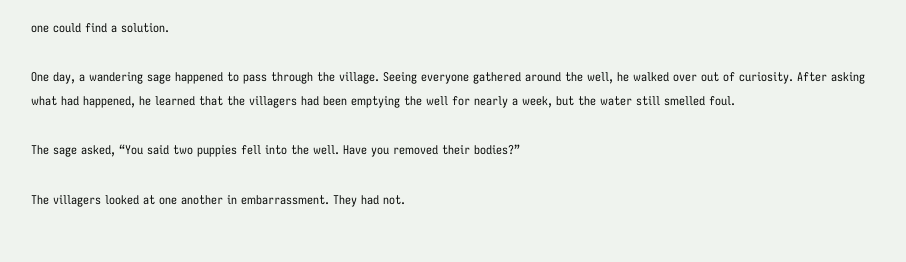one could find a solution.

One day, a wandering sage happened to pass through the village. Seeing everyone gathered around the well, he walked over out of curiosity. After asking what had happened, he learned that the villagers had been emptying the well for nearly a week, but the water still smelled foul.

The sage asked, “You said two puppies fell into the well. Have you removed their bodies?”

The villagers looked at one another in embarrassment. They had not.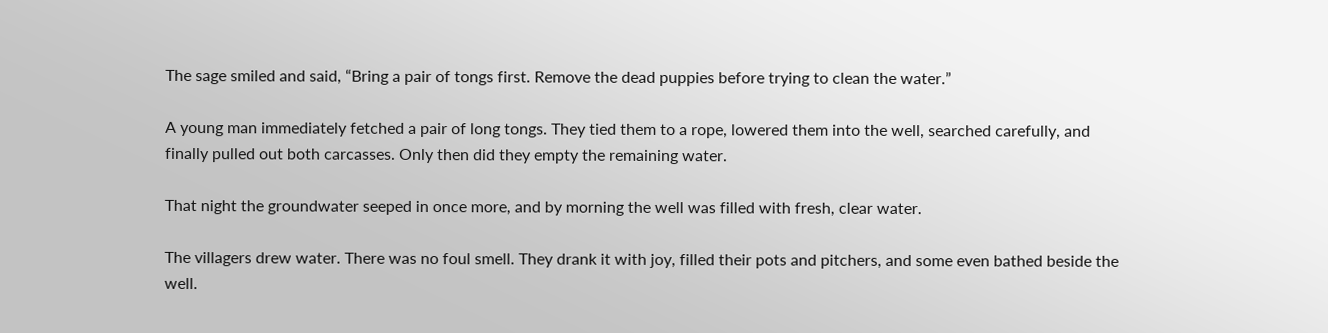The sage smiled and said, “Bring a pair of tongs first. Remove the dead puppies before trying to clean the water.”

A young man immediately fetched a pair of long tongs. They tied them to a rope, lowered them into the well, searched carefully, and finally pulled out both carcasses. Only then did they empty the remaining water.

That night the groundwater seeped in once more, and by morning the well was filled with fresh, clear water.

The villagers drew water. There was no foul smell. They drank it with joy, filled their pots and pitchers, and some even bathed beside the well.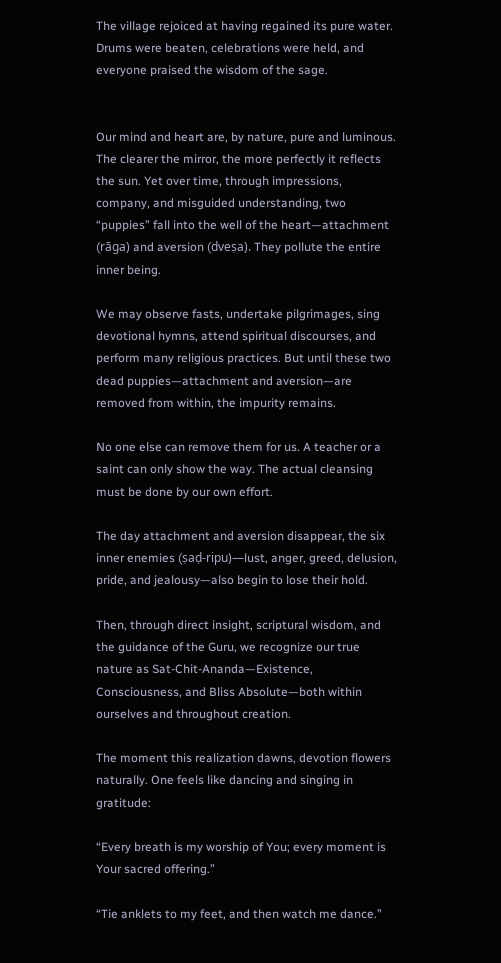The village rejoiced at having regained its pure water. Drums were beaten, celebrations were held, and everyone praised the wisdom of the sage.


Our mind and heart are, by nature, pure and luminous. The clearer the mirror, the more perfectly it reflects the sun. Yet over time, through impressions, company, and misguided understanding, two “puppies” fall into the well of the heart—attachment (rāga) and aversion (dveṣa). They pollute the entire inner being.

We may observe fasts, undertake pilgrimages, sing devotional hymns, attend spiritual discourses, and perform many religious practices. But until these two dead puppies—attachment and aversion—are removed from within, the impurity remains.

No one else can remove them for us. A teacher or a saint can only show the way. The actual cleansing must be done by our own effort.

The day attachment and aversion disappear, the six inner enemies (ṣaḍ-ripu)—lust, anger, greed, delusion, pride, and jealousy—also begin to lose their hold.

Then, through direct insight, scriptural wisdom, and the guidance of the Guru, we recognize our true nature as Sat-Chit-Ananda—Existence, Consciousness, and Bliss Absolute—both within ourselves and throughout creation.

The moment this realization dawns, devotion flowers naturally. One feels like dancing and singing in gratitude:

“Every breath is my worship of You; every moment is Your sacred offering.”

“Tie anklets to my feet, and then watch me dance.”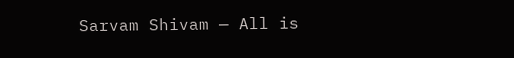Sarvam Shivam — All is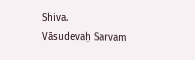Shiva.
Vāsudevaḥ Sarvam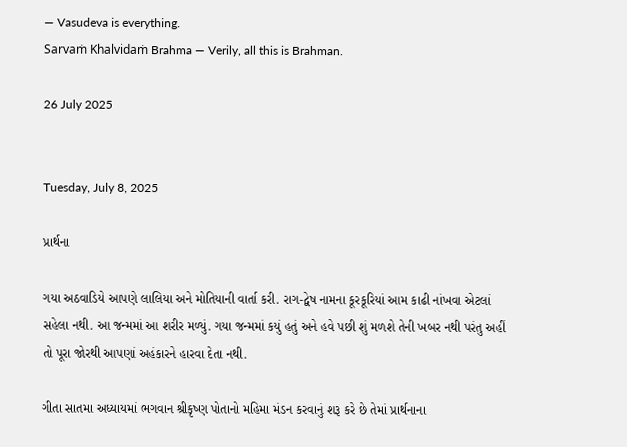— Vasudeva is everything.
Sarvaṁ Khalvidaṁ Brahma — Verily, all this is Brahman.

26 July 2025


Tuesday, July 8, 2025

પ્રાર્થના

ગયા અઠવાડિયે આપણે લાલિયા અને મોતિયાની વાર્તા કરી. રાગ-દ્વેષ નામના કૂરકૂરિયાં આમ કાઢી નાંખવા એટલાં સહેલા નથી. આ જન્મમાં આ શરીર મળ્યું. ગયા જન્મમાં કયું હતું અને હવે પછી શું મળશે તેની ખબર નથી પરંતુ અહીં તો પૂરા જોરથી આપણાં અહંકારને હારવા દેતા નથી.

ગીતા સાતમા અધ્યાયમાં ભગવાન શ્રીકૃષ્ણ પોતાનો મહિમા મંડન કરવાનું શરૂ કરે છે તેમાં પ્રાર્થનાના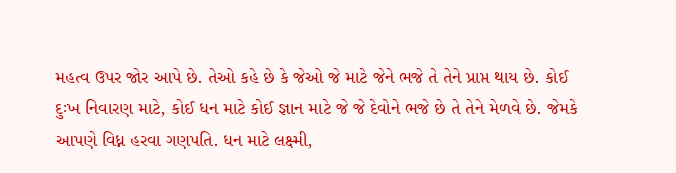મહત્વ ઉપર જોર આપે છે. તેઓ કહે છે કે જેઓ જે માટે જેને ભજે તે તેને પ્રાપ્ત થાય છે. કોઈ દુઃખ નિવારણ માટે, કોઈ ધન માટે કોઈ જ્ઞાન માટે જે જે દેવોને ભજે છે તે તેને મેળવે છે. જેમકે આપણે વિધ્ન હરવા ગણપતિ. ધન માટે લક્ષ્મી,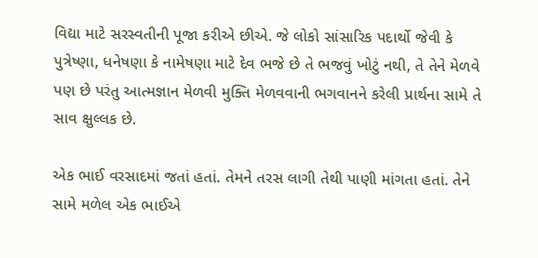વિદ્યા માટે સરસ્વતીની પૂજા કરીએ છીએ. જે લોકો સાંસારિક પદાર્થો જેવી કે પુત્રેષ્ણા, ધનેષણા કે નામેષણા માટે દેવ ભજે છે તે ભજવું ખોટું નથી, તે તેને મેળવે પણ છે પરંતુ આત્મજ્ઞાન મેળવી મુક્તિ મેળવવાની ભગવાનને કરેલી પ્રાર્થના સામે તે સાવ ક્ષુલ્લક છે.

એક ભાઈ વરસાદમાં જતાં હતાં. તેમને તરસ લાગી તેથી પાણી માંગતા હતાં. તેને સામે મળેલ એક ભાઈએ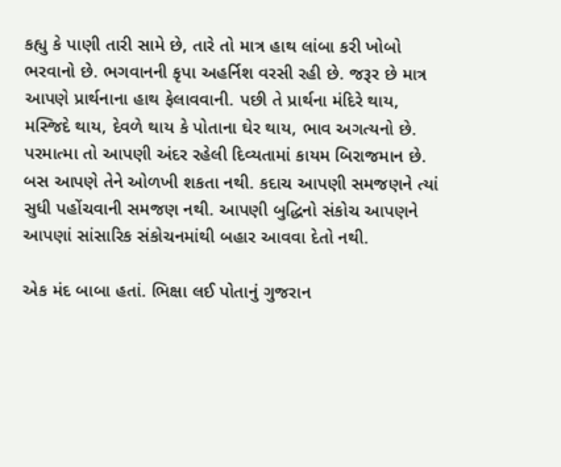કહ્યુ કે પાણી તારી સામે છે, તારે તો માત્ર હાથ લાંબા કરી ખોબો ભરવાનો છે. ભગવાનની કૃપા અહર્નિશ વરસી રહી છે. જરૂર છે માત્ર આપણે પ્રાર્થનાના હાથ ફેલાવવાની. પછી તે પ્રાર્થના મંદિરે થાય, મસ્જિદે થાય, દેવળે થાય કે પોતાના ઘેર થાય, ભાવ અગત્યનો છે. પરમાત્મા તો આપણી અંદર રહેલી દિવ્યતામાં કાયમ બિરાજમાન છે. બસ આપણે તેને ઓળખી શકતા નથી. કદાચ આપણી સમજણને ત્યાં સુધી પહોંચવાની સમજણ નથી. આપણી બુદ્ધિનો સંકોચ આપણને આપણાં સાંસારિક સંકોચનમાંથી બહાર આવવા દેતો નથી.

એક મંદ બાબા હતાં. ભિક્ષા લઈ પોતાનું ગુજરાન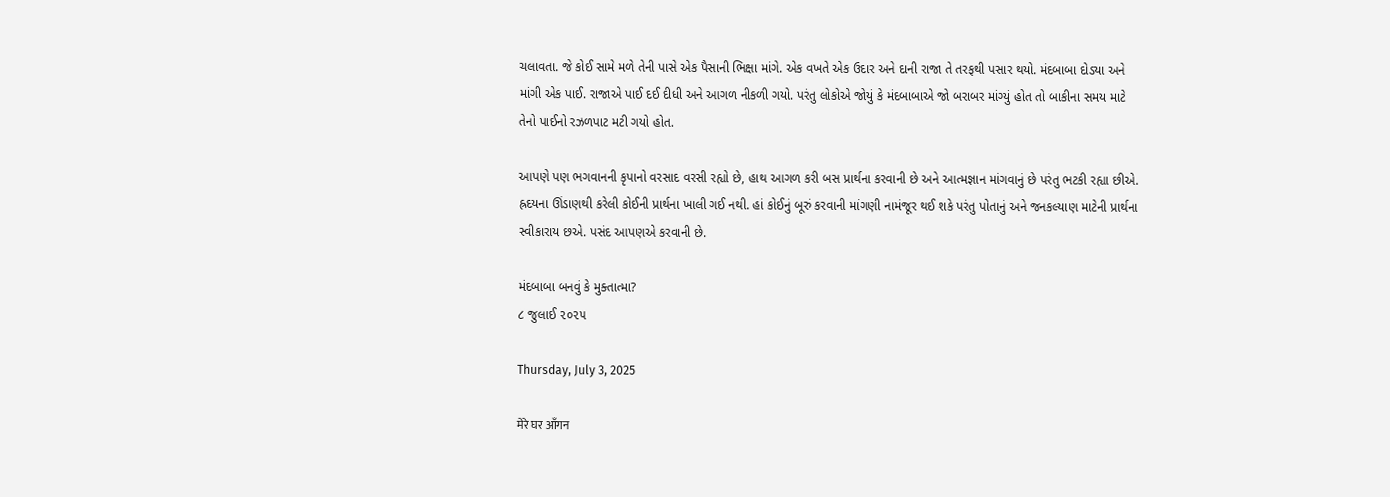ચલાવતા. જે કોઈ સામે મળે તેની પાસે એક પૈસાની ભિક્ષા માંગે. એક વખતે એક ઉદાર અને દાની રાજા તે તરફથી પસાર થયો. મંદબાબા દોડ્યા અને માંગી એક પાઈ. રાજાએ પાઈ દઈ દીધી અને આગળ નીકળી ગયો. પરંતુ લોકોએ જોયું કે મંદબાબાએ જો બરાબર માંગ્યું હોત તો બાકીના સમય માટે તેનો પાઈનો રઝળપાટ મટી ગયો હોત.

આપણે પણ ભગવાનની કૃપાનો વરસાદ વરસી રહ્યો છે, હાથ આગળ કરી બસ પ્રાર્થના કરવાની છે અને આત્મજ્ઞાન માંગવાનું છે પરંતુ ભટકી રહ્યા છીએ. હ્રદયના ઊંડાણથી કરેલી કોઈની પ્રાર્થના ખાલી ગઈ નથી. હાં કોઈનું બૂરું કરવાની માંગણી નામંજૂર થઈ શકે પરંતુ પોતાનું અને જનકલ્યાણ માટેની પ્રાર્થના સ્વીકારાય છએ. પસંદ આપણએ કરવાની છે.

મંદબાબા બનવું કે મુક્તાત્મા?
૮ જુલાઈ ૨૦૨૫

Thursday, July 3, 2025

मेरे घर आँगन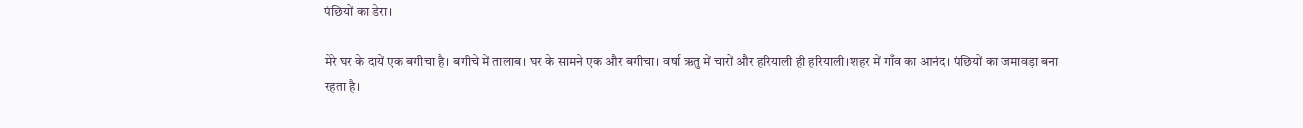पंछियों का डेरा।

मेरे घर के दायें एक बगीचा है। बगीचे में तालाब। घर के सामने एक और बगीचा। वर्षा ऋतु में चारों और हरियाली ही हरियाली।शहर में गाँव का आनंद। पंछियों का जमावड़ा बना रहता है।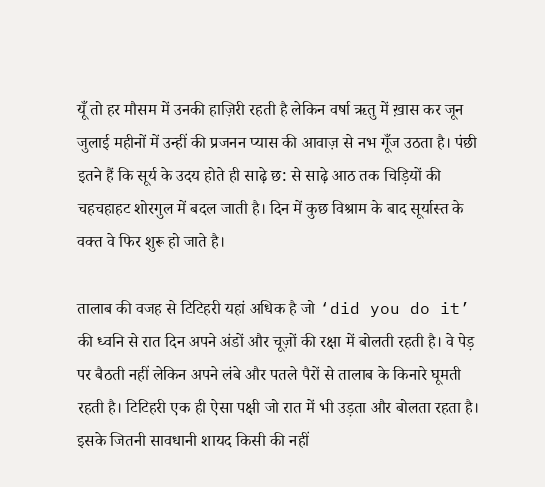यूँ तो हर मौसम में उनकी हाज़िरी रहती है लेकिन वर्षा ऋतु में ख़ास कर जून जुलाई महीनों में उन्हीं की प्रजनन प्यास की आवाज़ से नभ गूँज उठता है। पंछी इतने हैं कि सूर्य के उदय होते ही साढ़े छ: से साढ़े आठ तक चिड़ियों की चहचहाहट शोरगुल में बदल जाती है। दिन में कुछ विश्राम के बाद सूर्यास्त के वक्त वे फिर शुरू हो जाते है।

तालाब की वजह से टिटिहरी यहां अधिक है जो ‘did you do it’ की ध्वनि से रात दिन अपने अंडों और चूज़ों की रक्षा में बोलती रहती है। वे पेड़ पर बैठती नहीं लेकिन अपने लंबे और पतले पैरों से तालाब के किनारे घूमती रहती है। टिटिहरी एक ही ऐसा पक्षी जो रात में भी उड़ता और बोलता रहता है। इसके जितनी सावधानी शायद किसी की नहीं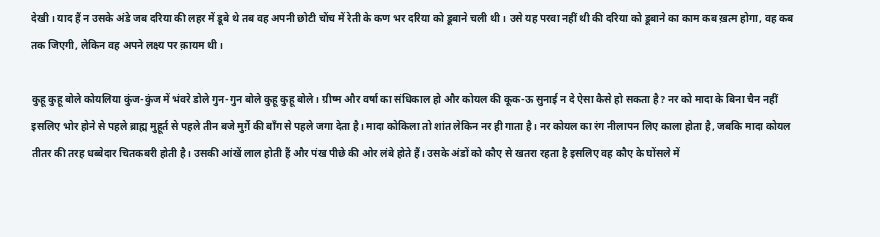देखी। याद हैं न उसके अंडे जब दरिया की लहर में डूबे थे तब वह अपनी छोटी चोंच में रेती के कण भर दरिया को डूबाने चली थी। उसे यह परवा नहीं थी की दरिया को डूबाने का काम कब ख़त्म होगा, वह कब तक जिएगी, लेकिन वह अपने लक्ष्य पर क़ायम थी।

कुहू कुहू बोले कोयलिया कुंज-कुंज में भंवरे डोले गुन-गुन बोले कुहू कुहू बोले। ग्रीष्म और वर्षा का संधिकाल हो और कोयल की कूक-ऊ सुनाई न दे ऐसा कैसे हो सकता है? नर को मादा के बिना चैन नहीं इसलिए भोर होने से पहले ब्राह्म मुहूर्त से पहले तीन बजे मुर्ग़े की बाँग से पहले जगा देता है। मादा कोकिला तो शांत लेकिन नर ही गाता है। नर कोयल का रंग नीलापन लिए काला होता है, जबकि मादा कोयल तीतर की तरह धब्बेदार चितकबरी होती है। उसकी आंखें लाल होती हैं और पंख पीछे की ओर लंबे होते हैं। उसके अंडों को कौए से खतरा रहता है इसलिए वह कौए के घोंसले में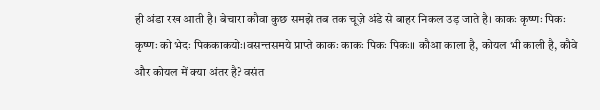ही अंडा रख आती है। बेचारा कौवा कुछ समझे तब तक चूज़े अंडे से बाहर निकल उड़ जाते है। काकः कृष्णः पिकः कृष्णः को भेदः पिककाकयोः।वसन्तसमये प्राप्ते काकः काकः पिकः पिकः॥ कौआ काला है, कोयल भी काली है, कौवे और कोयल में क्या अंतर है? वसंत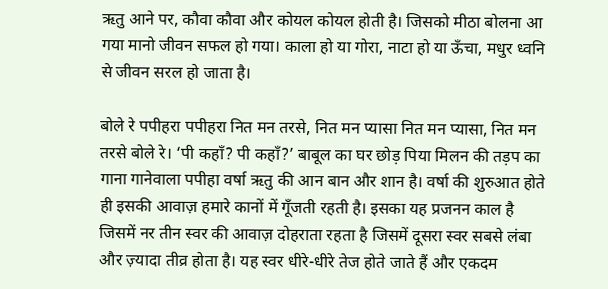ऋतु आने पर, कौवा कौवा और कोयल कोयल होती है। जिसको मीठा बोलना आ गया मानो जीवन सफल हो गया। काला हो या गोरा, नाटा हो या ऊँचा, मधुर ध्वनि से जीवन सरल हो जाता है।

बोले रे पपीहरा पपीहरा नित मन तरसे, नित मन प्यासा नित मन प्यासा, नित मन तरसे बोले रे। ‘पी कहाँ? पी कहाँ?’ बाबूल का घर छोड़ पिया मिलन की तड़प का गाना गानेवाला पपीहा वर्षा ऋतु की आन बान और शान है। वर्षा की शुरुआत होते ही इसकी आवाज़ हमारे कानों में गूँजती रहती है। इसका यह प्रजनन काल है जिसमें नर तीन स्वर की आवाज़ दोहराता रहता है जिसमें दूसरा स्वर सबसे लंबा और ज़्यादा तीव्र होता है। यह स्वर धीरे-धीरे तेज होते जाते हैं और एकदम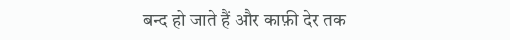बन्द हो जाते हैं और काफ़ी देर तक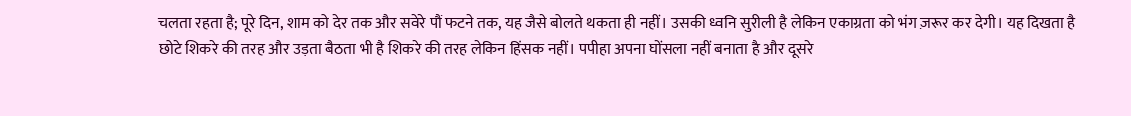चलता रहता है; पूरे दिन, शाम को देर तक और सवेरे पौं फटने तक, यह जैसे बोलते थकता ही नहीं। उसकी ध्वनि सुरीली है लेकिन एकाग्रता को भंग ज़रूर कर देगी। यह दिखता है छोटे शिकरे की तरह और उड़ता बैठता भी है शिकरे की तरह लेकिन हिंसक नहीं। पपीहा अपना घोंसला नहीं बनाता है और दूसरे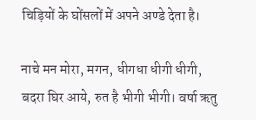चिड़ियों के घोंसलों में अपने अण्डे देता है।

नाचे मन मोरा, मगन, धीगधा धीगी धीगी, बदरा घिर आये, रुत है भीगी भीगी। वर्षा ऋतु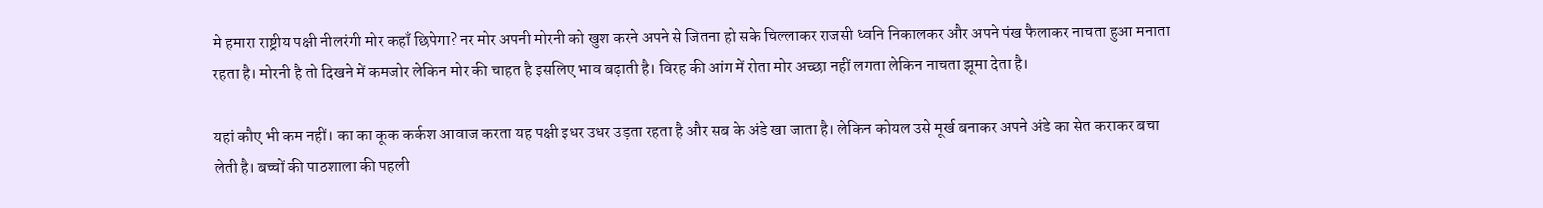मे हमारा राष्ट्रीय पक्षी नीलरंगी मोर कहाँ छिपेगा? नर मोर अपनी मोरनी को खुश करने अपने से जितना हो सके चिल्लाकर राजसी ध्वनि निकालकर और अपने पंख फैलाकर नाचता हुआ मनाता रहता है। मोरनी है तो दिखने में कमजोर लेकिन मोर की चाहत है इसलिए भाव बढ़ाती है। विरह की आंग में रोता मोर अच्छा नहीं लगता लेकिन नाचता झूमा देता है।

यहां कौए भी कम नहीं। का का कूक कर्कश आवाज करता यह पक्षी इधर उधर उड़ता रहता है और सब के अंडे खा जाता है। लेकिन कोयल उसे मूर्ख बनाकर अपने अंडे का सेत कराकर बचा लेती है। बच्चों की पाठशाला की पहली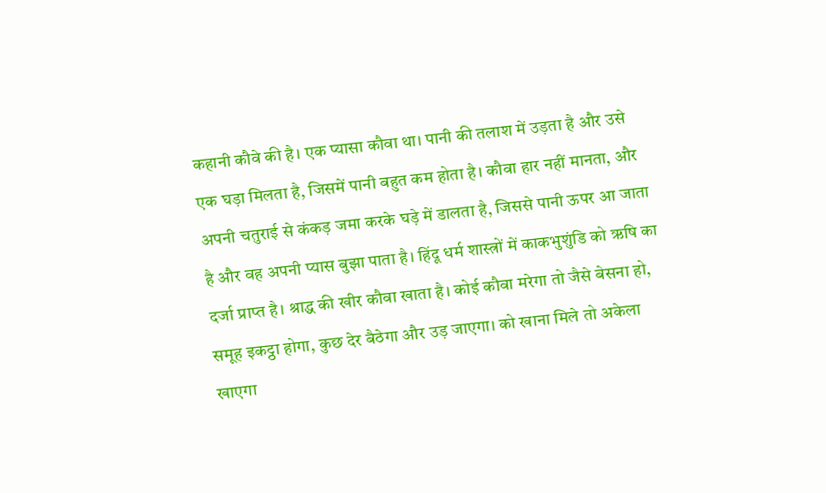कहानी कौवे की है। एक प्यासा कौवा था। पानी की तलाश में उड़ता है और उसे एक घड़ा मिलता है, जिसमें पानी बहुत कम होता है। कौवा हार नहीं मानता, और अपनी चतुराई से कंकड़ जमा करके घड़े में डालता है, जिससे पानी ऊपर आ जाता है और वह अपनी प्यास बुझा पाता है। हिंदू धर्म शास्त्रों में काकभुशुंडि को ऋषि का दर्जा प्राप्त है। श्राद्ध की खीर कौवा खाता है। कोई कौवा मरेगा तो जैसे बेसना हो, समूह इकट्ठा होगा, कुछ देर बैठेगा और उड़ जाएगा। को खाना मिले तो अकेला खाएगा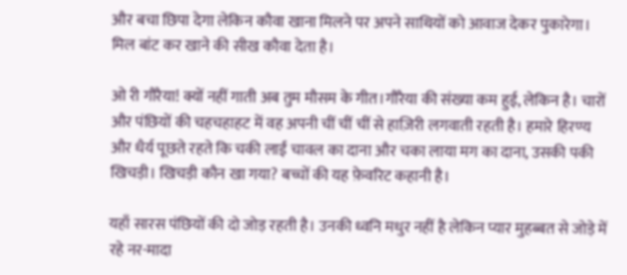और बचा छिपा देगा लेकिन कौवा खाना मिलने पर अपने साथियों को आवाज देकर पुकारेगा। मिल बांट कर खाने की सीख कौवा देता है।

ओ री गौरैया! क्यों नहीं गाती अब तुम मौसम के गीत।गौरैया की संख्या कम हुई, लेकिन है। चारों और पंछियों की चहचहाहट में वह अपनी चीं चीं चीं से हाज़िरी लगवाती रहती है। हमारे हिरण्य और धैर्य पूछते रहते कि चकी लाईं चावल का दाना और चका लाया मग का दाना, उसकी पकी खिचड़ी। खिचड़ी कौन खा गया? बच्चों की यह फ़ेवरिट कहानी है।

यहाँ सारस पंछियों की दो जोड़ रहती है। उनकी ध्वनि मधुर नहीं है लेकिन प्यार मुहब्बत से जोड़े में रहे नर-मादा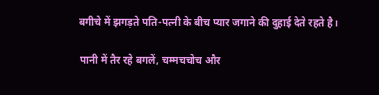बगीचे में झगड़ते पति-पत्नी के बीच प्यार जगाने की दुहाई देते रहते है।

पानी में तैर रहे बगलें, चम्मचचोच और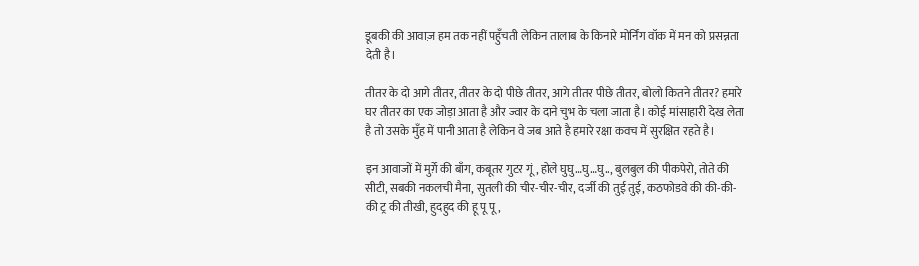डूबकी की आवाज़ हम तक नहीं पहुँचती लेकिन तालाब के किनारे मोर्निंग वॉक में मन को प्रसन्नता देती है।

तीतर के दो आगे तीतर, तीतर के दो पीछे तीतर, आगे तीतर पीछे तीतर, बोलो कितने तीतर? हमारे घर तीतर का एक जोड़ा आता है और ज्वार के दाने चुभ के चला जाता है। कोई मांसाहारी देख लेता है तो उसके मुँह में पानी आता है लेकिन वे जब आते है हमारे रक्षा कवच में सुरक्षित रहते है।

इन आवाजों में मुर्ग़े की बाँग, कबूतर गुटर गूं, होले घुघु…घु…घु.., बुलबुल की पीकपेरो, तोते की सीटी, सबकी नकलची मैना, सुतली की चीर-चीर-चीर, दर्जी की तुई तुई, कठफोडवे की की-की-की ट्र की तीखी, हुदहुद की हू पू पू,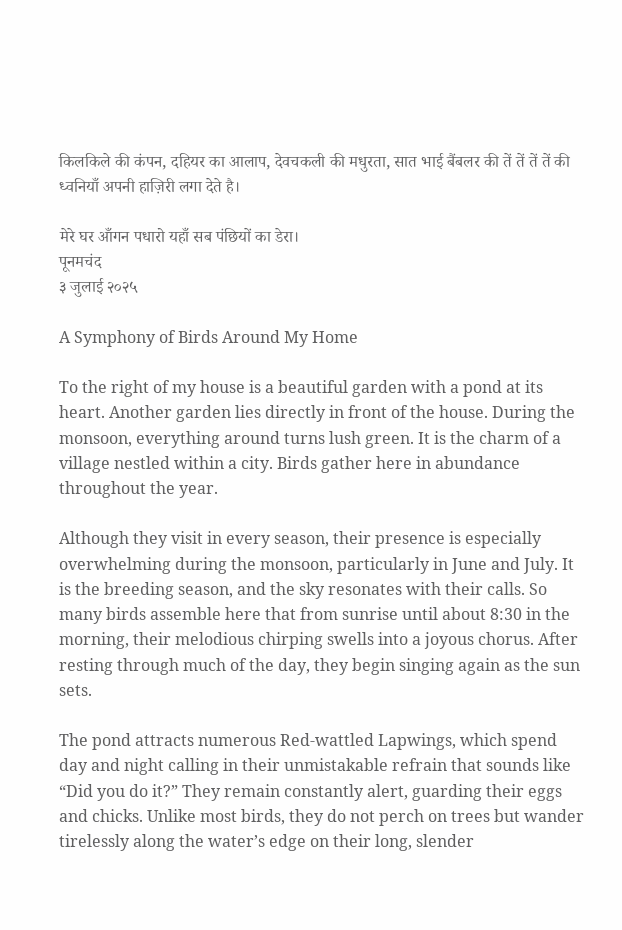किलकिले की कंपन, दहियर का आलाप, देवचकली की मधुरता, सात भाई बैंबलर की तें तें तें तें की ध्वनियाँ अपनी हाज़िरी लगा देते है।

मेरे घर आँगन पधारो यहाँ सब पंछियों का डेरा।
पूनमचंद
३ जुलाई २०२५

A Symphony of Birds Around My Home

To the right of my house is a beautiful garden with a pond at its heart. Another garden lies directly in front of the house. During the monsoon, everything around turns lush green. It is the charm of a village nestled within a city. Birds gather here in abundance throughout the year.

Although they visit in every season, their presence is especially overwhelming during the monsoon, particularly in June and July. It is the breeding season, and the sky resonates with their calls. So many birds assemble here that from sunrise until about 8:30 in the morning, their melodious chirping swells into a joyous chorus. After resting through much of the day, they begin singing again as the sun sets.

The pond attracts numerous Red-wattled Lapwings, which spend day and night calling in their unmistakable refrain that sounds like “Did you do it?” They remain constantly alert, guarding their eggs and chicks. Unlike most birds, they do not perch on trees but wander tirelessly along the water’s edge on their long, slender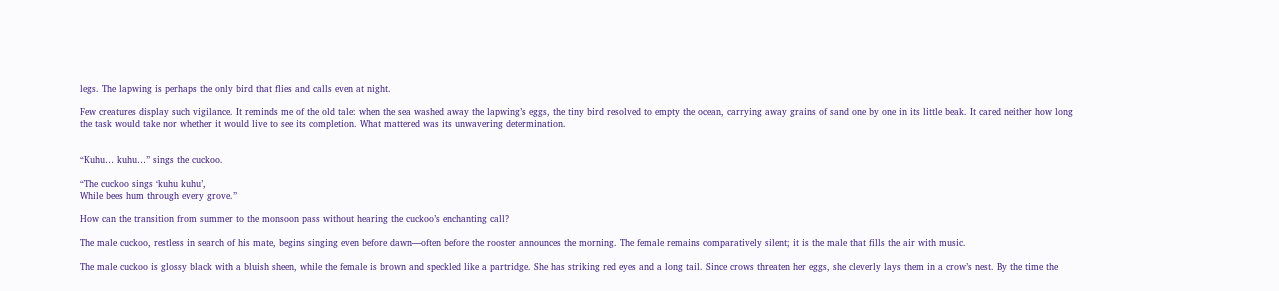legs. The lapwing is perhaps the only bird that flies and calls even at night.

Few creatures display such vigilance. It reminds me of the old tale: when the sea washed away the lapwing’s eggs, the tiny bird resolved to empty the ocean, carrying away grains of sand one by one in its little beak. It cared neither how long the task would take nor whether it would live to see its completion. What mattered was its unwavering determination.


“Kuhu… kuhu…” sings the cuckoo.

“The cuckoo sings ‘kuhu kuhu’,
While bees hum through every grove.”

How can the transition from summer to the monsoon pass without hearing the cuckoo’s enchanting call?

The male cuckoo, restless in search of his mate, begins singing even before dawn—often before the rooster announces the morning. The female remains comparatively silent; it is the male that fills the air with music.

The male cuckoo is glossy black with a bluish sheen, while the female is brown and speckled like a partridge. She has striking red eyes and a long tail. Since crows threaten her eggs, she cleverly lays them in a crow’s nest. By the time the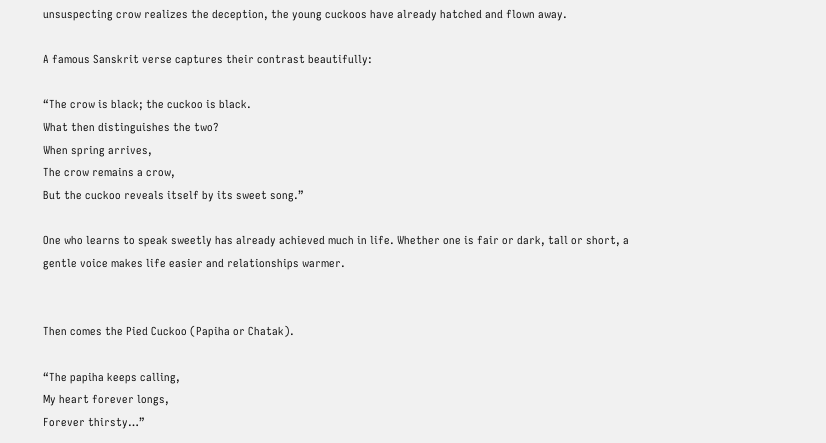unsuspecting crow realizes the deception, the young cuckoos have already hatched and flown away.

A famous Sanskrit verse captures their contrast beautifully:

“The crow is black; the cuckoo is black.
What then distinguishes the two?
When spring arrives,
The crow remains a crow,
But the cuckoo reveals itself by its sweet song.”

One who learns to speak sweetly has already achieved much in life. Whether one is fair or dark, tall or short, a gentle voice makes life easier and relationships warmer.


Then comes the Pied Cuckoo (Papiha or Chatak).

“The papiha keeps calling,
My heart forever longs,
Forever thirsty…”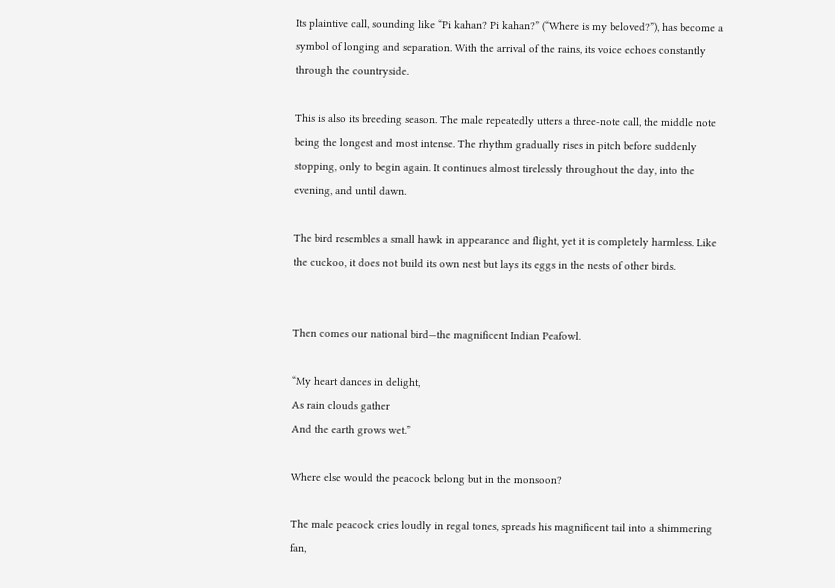Its plaintive call, sounding like “Pi kahan? Pi kahan?” (“Where is my beloved?”), has become a symbol of longing and separation. With the arrival of the rains, its voice echoes constantly through the countryside.

This is also its breeding season. The male repeatedly utters a three-note call, the middle note being the longest and most intense. The rhythm gradually rises in pitch before suddenly stopping, only to begin again. It continues almost tirelessly throughout the day, into the evening, and until dawn.

The bird resembles a small hawk in appearance and flight, yet it is completely harmless. Like the cuckoo, it does not build its own nest but lays its eggs in the nests of other birds.


Then comes our national bird—the magnificent Indian Peafowl.

“My heart dances in delight,
As rain clouds gather
And the earth grows wet.”

Where else would the peacock belong but in the monsoon?

The male peacock cries loudly in regal tones, spreads his magnificent tail into a shimmering fan,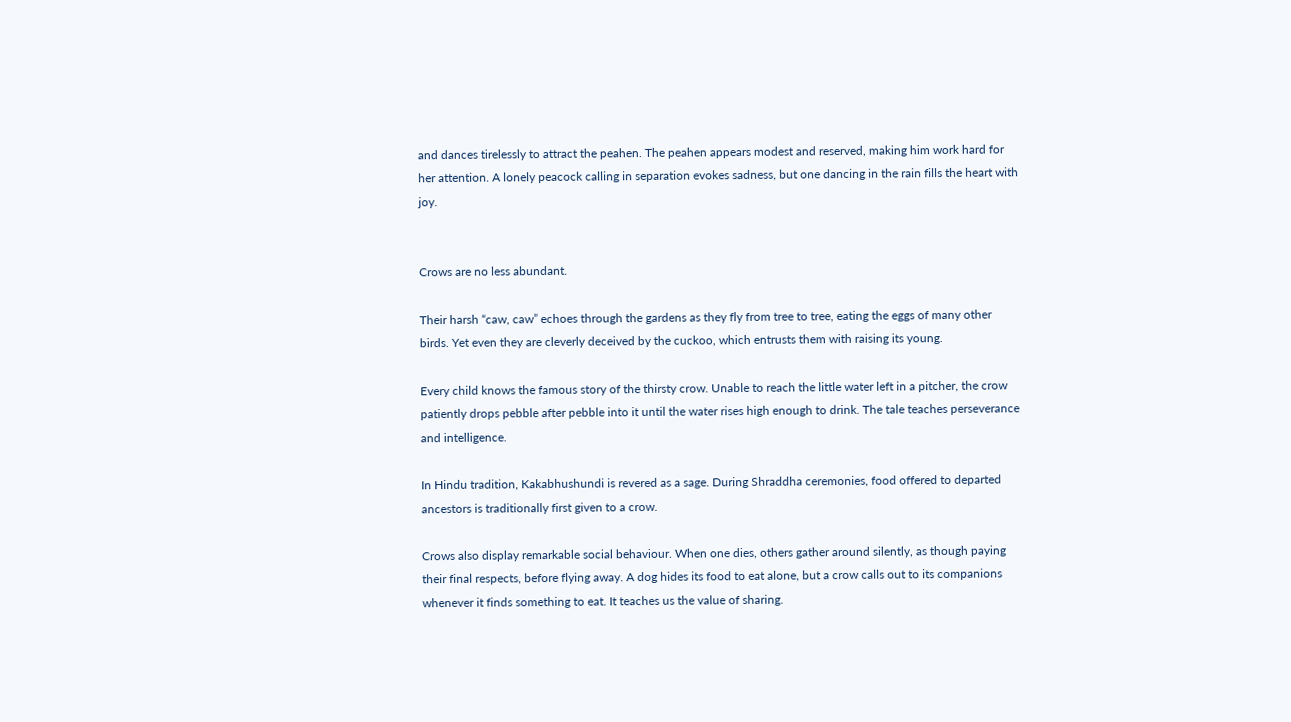and dances tirelessly to attract the peahen. The peahen appears modest and reserved, making him work hard for her attention. A lonely peacock calling in separation evokes sadness, but one dancing in the rain fills the heart with joy.


Crows are no less abundant.

Their harsh “caw, caw” echoes through the gardens as they fly from tree to tree, eating the eggs of many other birds. Yet even they are cleverly deceived by the cuckoo, which entrusts them with raising its young.

Every child knows the famous story of the thirsty crow. Unable to reach the little water left in a pitcher, the crow patiently drops pebble after pebble into it until the water rises high enough to drink. The tale teaches perseverance and intelligence.

In Hindu tradition, Kakabhushundi is revered as a sage. During Shraddha ceremonies, food offered to departed ancestors is traditionally first given to a crow.

Crows also display remarkable social behaviour. When one dies, others gather around silently, as though paying their final respects, before flying away. A dog hides its food to eat alone, but a crow calls out to its companions whenever it finds something to eat. It teaches us the value of sharing.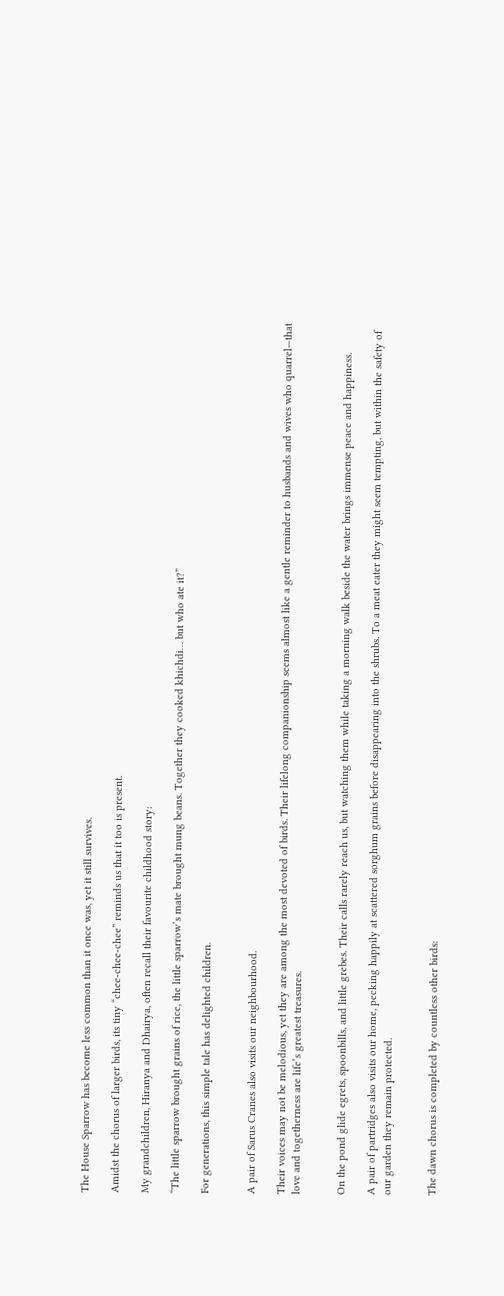The House Sparrow has become less common than it once was, yet it still survives.

Amidst the chorus of larger birds, its tiny “chee-chee-chee” reminds us that it too is present.

My grandchildren, Hiranya and Dhairya, often recall their favourite childhood story:

“The little sparrow brought grains of rice, the little sparrow’s mate brought mung beans. Together they cooked khichdi… but who ate it?”

For generations, this simple tale has delighted children.


A pair of Sarus Cranes also visits our neighbourhood.

Their voices may not be melodious, yet they are among the most devoted of birds. Their lifelong companionship seems almost like a gentle reminder to husbands and wives who quarrel—that love and togetherness are life’s greatest treasures.


On the pond glide egrets, spoonbills, and little grebes. Their calls rarely reach us, but watching them while taking a morning walk beside the water brings immense peace and happiness.

A pair of partridges also visits our home, pecking happily at scattered sorghum grains before disappearing into the shrubs. To a meat eater they might seem tempting, but within the safety of our garden they remain protected.


The dawn chorus is completed by countless other birds: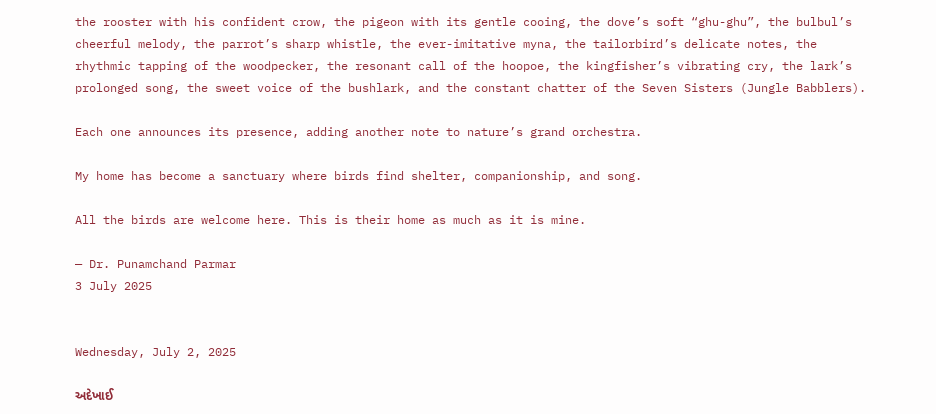the rooster with his confident crow, the pigeon with its gentle cooing, the dove’s soft “ghu-ghu”, the bulbul’s cheerful melody, the parrot’s sharp whistle, the ever-imitative myna, the tailorbird’s delicate notes, the rhythmic tapping of the woodpecker, the resonant call of the hoopoe, the kingfisher’s vibrating cry, the lark’s prolonged song, the sweet voice of the bushlark, and the constant chatter of the Seven Sisters (Jungle Babblers).

Each one announces its presence, adding another note to nature’s grand orchestra.

My home has become a sanctuary where birds find shelter, companionship, and song.

All the birds are welcome here. This is their home as much as it is mine.

— Dr. Punamchand Parmar
3 July 2025


Wednesday, July 2, 2025

અદેખાઈ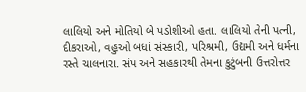લાલિયો અને મોતિયો બે પડોશીઓ હતા. લાલિયો તેની પત્ની, દીકરાઓ, વહુઓ બધાં સંસ્કારી, પરિશ્રમી, ઉદ્યમી અને ધર્મના રસ્તે ચાલનારા. સંપ અને સહકારથી તેમના કુટુંબની ઉત્તરોત્તર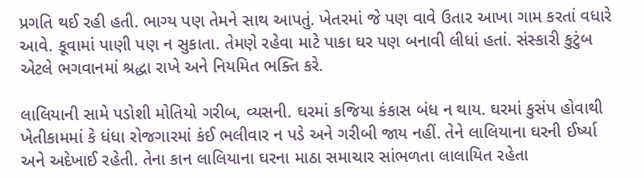પ્રગતિ થઈ રહી હતી. ભાગ્ય પણ તેમને સાથ આપતું. ખેતરમાં જે પણ વાવે ઉતાર આખા ગામ કરતાં વધારે આવે. કૂવામાં પાણી પણ ન સુકાતા. તેમણે રહેવા માટે પાકા ઘર પણ બનાવી લીધાં હતાં. સંસ્કારી કુટુંબ એટલે ભગવાનમાં શ્રદ્ધા રાખે અને નિયમિત ભક્તિ કરે.

લાલિયાની સામે પડોશી મોતિયો ગરીબ, વ્યસની. ઘરમાં કજિયા કંકાસ બંધ ન થાય. ઘરમાં કુસંપ હોવાથી ખેતીકામમાં કે ધંધા રોજગારમાં કંઈ ભલીવાર ન પડે અને ગરીબી જાય નહીં. તેને લાલિયાના ઘરની ઈર્ષ્યા અને અદેખાઈ રહેતી. તેના કાન લાલિયાના ઘરના માઠા સમાચાર સાંભળતા લાલાયિત રહેતા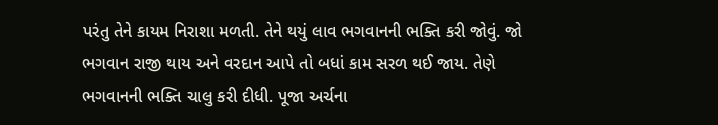પરંતુ તેને કાયમ નિરાશા મળતી. તેને થયું લાવ ભગવાનની ભક્તિ કરી જોવું. જો ભગવાન રાજી થાય અને વરદાન આપે તો બધાં કામ સરળ થઈ જાય. તેણે ભગવાનની ભક્તિ ચાલુ કરી દીધી. પૂજા અર્ચના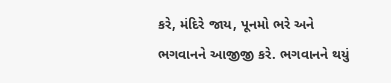કરે, મંદિરે જાય, પૂનમો ભરે અને ભગવાનને આજીજી કરે. ભગવાનને થયું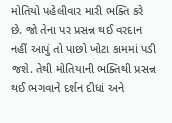મોતિયો પહેલીવાર મારી ભક્તિ કરે છે. જો તેના પર પ્રસન્ન થઈ વરદાન નહીં આપું તો પાછો ખોટા કામમાં પડી જશે. તેથી મોતિયાની ભક્તિથી પ્રસન્ન થઈ ભગવાને દર્શન દીધાં અને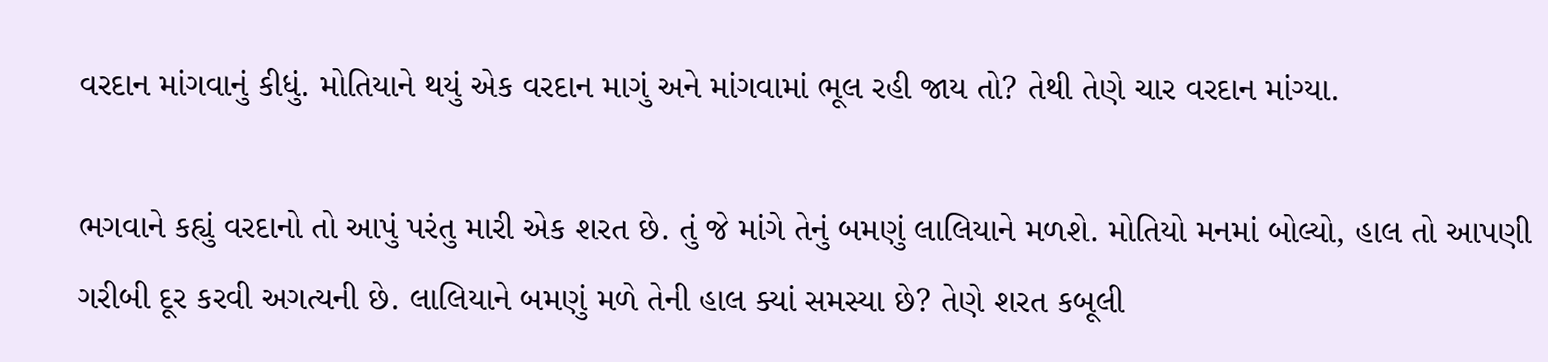વરદાન માંગવાનું કીધું. મોતિયાને થયું એક વરદાન માગું અને માંગવામાં ભૂલ રહી જાય તો? તેથી તેણે ચાર વરદાન માંગ્યા.

ભગવાને કહ્યું વરદાનો તો આપું પરંતુ મારી એક શરત છે. તું જે માંગે તેનું બમણું લાલિયાને મળશે. મોતિયો મનમાં બોલ્યો, હાલ તો આપણી ગરીબી દૂર કરવી અગત્યની છે. લાલિયાને બમણું મળે તેની હાલ ક્યાં સમસ્યા છે? તેણે શરત કબૂલી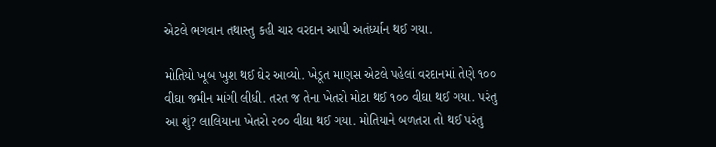એટલે ભગવાન તથાસ્તુ કહી ચાર વરદાન આપી અતંર્ધ્યાન થઈ ગયા.

મોતિયો ખૂબ ખુશ થઈ ઘેર આવ્યો. ખેડૂત માણસ એટલે પહેલાં વરદાનમાં તેણે ૧૦૦ વીઘા જમીન માંગી લીધી. તરત જ તેના ખેતરો મોટા થઈ ૧૦૦ વીઘા થઈ ગયા. પરંતુ આ શું? લાલિયાના ખેતરો ૨૦૦ વીઘા થઈ ગયા. મોતિયાને બળતરા તો થઈ પરંતુ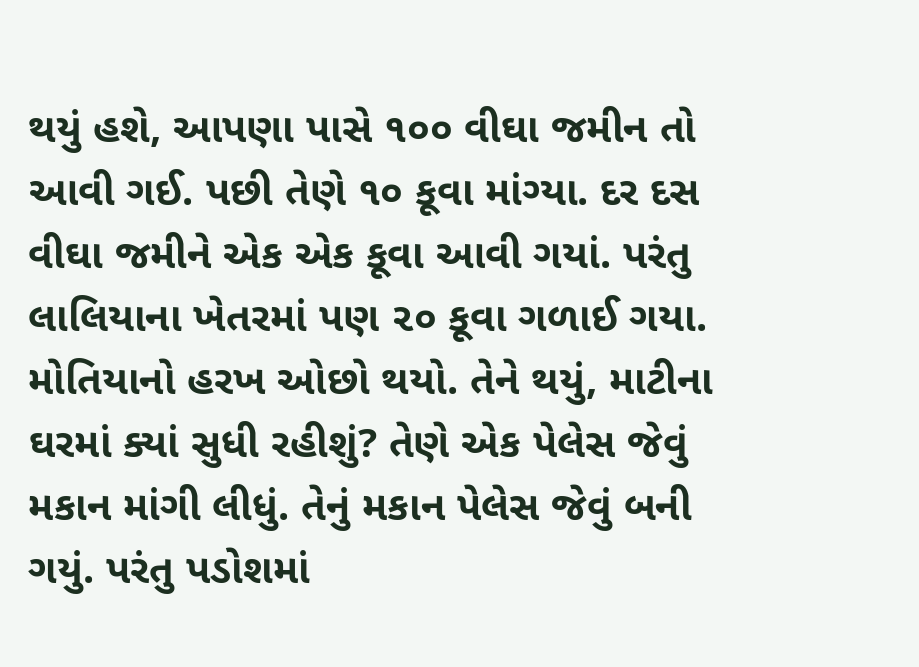થયું હશે, આપણા પાસે ૧૦૦ વીઘા જમીન તો આવી ગઈ. પછી તેણે ૧૦ કૂવા માંગ્યા. દર દસ વીઘા જમીને એક એક કૂવા આવી ગયાં. પરંતુ લાલિયાના ખેતરમાં પણ ૨૦ કૂવા ગળાઈ ગયા. મોતિયાનો હરખ ઓછો થયો. તેને થયું, માટીના ઘરમાં ક્યાં સુધી રહીશું? તેણે એક પેલેસ જેવું મકાન માંગી લીધું. તેનું મકાન પેલેસ જેવું બની ગયું. પરંતુ પડોશમાં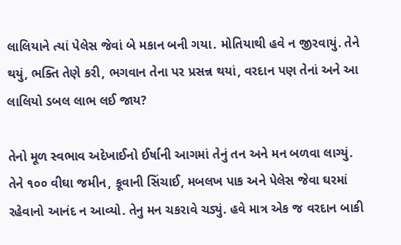લાલિયાને ત્યાં પેલેસ જેવાં બે મકાન બની ગયા. મોતિયાથી હવે ન જીરવાયું. તેને થયું, ભક્તિ તેણે કરી, ભગવાન તેના પર પ્રસન્ન થયાં, વરદાન પણ તેનાં અને આ લાલિયો ડબલ લાભ લઈ જાય?

તેનો મૂળ સ્વભાવ અદેખાઈનો ઈર્ષાની આગમાં તેનું તન અને મન બળવા લાગ્યું. તેને ૧૦૦ વીઘા જમીન, કૂવાની સિંચાઈ, મબલખ પાક અને પેલેસ જેવા ઘરમાં રહેવાનો આનંદ ન આવ્યો. તેનુ મન ચકરાવે ચડ્યું. હવે માત્ર એક જ વરદાન બાકી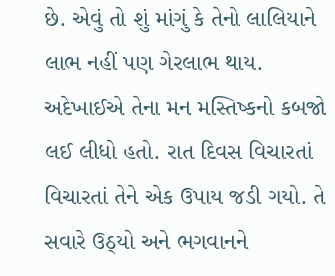છે. એવું તો શું માંગું કે તેનો લાલિયાને લાભ નહીં પણ ગેરલાભ થાય. અદેખાઈએ તેના મન મસ્તિષ્કનો કબજો લઈ લીધો હતો. રાત દિવસ વિચારતાં વિચારતાં તેને એક ઉપાય જડી ગયો. તે સવારે ઉઠ્યો અને ભગવાનને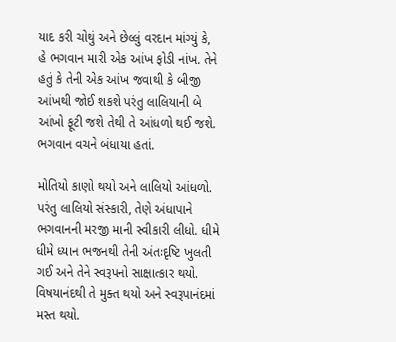યાદ કરી ચોથું અને છેલ્લું વરદાન માંગ્યું કે, હે ભગવાન મારી એક આંખ ફોડી નાંખ. તેને હતું કે તેની એક આંખ જવાથી કે બીજી આંખથી જોઈ શકશે પરંતુ લાલિયાની બે આંખો ફૂટી જશે તેથી તે આંધળો થઈ જશે. ભગવાન વચને બંધાયા હતાં.

મોતિયો કાણો થયો અને લાલિયો આંધળો. પરંતુ લાલિયો સંસ્કારી, તેણે અંધાપાને ભગવાનની મરજી માની સ્વીકારી લીધો. ધીમે ધીમે ધ્યાન ભજનથી તેની અંતઃદૃષ્ટિ ખુલતી ગઈ અને તેને સ્વરૂપનો સાક્ષાત્કાર થયો. વિષયાનંદથી તે મુક્ત થયો અને સ્વરૂપાનંદમાં મસ્ત થયો.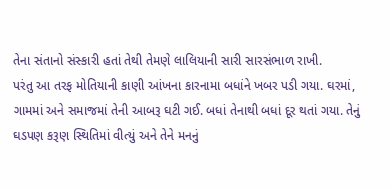તેના સંતાનો સંસ્કારી હતાં તેથી તેમણે લાલિયાની સારી સારસંભાળ રાખી.
પરંતુ આ તરફ મોતિયાની કાણી આંખના કારનામા બધાંને ખબર પડી ગયા. ઘરમાં, ગામમાં અને સમાજમાં તેની આબરૂ ઘટી ગઈ. બધાં તેનાથી બધાં દૂર થતાં ગયા. તેનું ઘડપણ કરૂણ સ્થિતિમાં વીત્યું અને તેને મનનું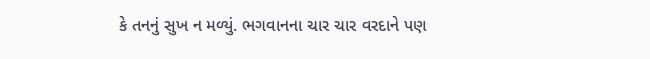કે તનનું સુખ ન મળ્યું. ભગવાનના ચાર ચાર વરદાને પણ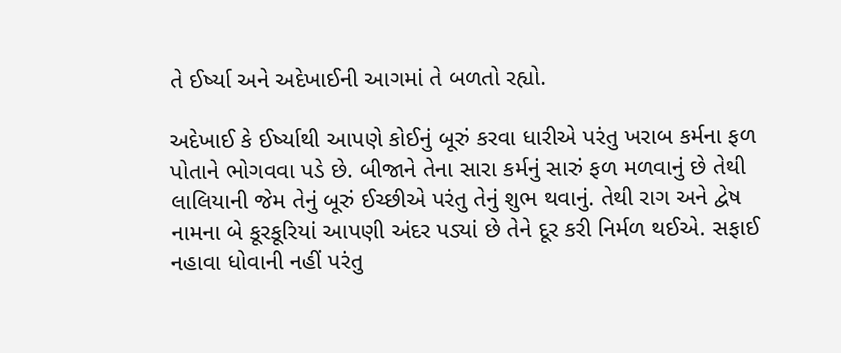તે ઈર્ષ્યા અને અદેખાઈની આગમાં તે બળતો રહ્યો.

અદેખાઈ કે ઈર્ષ્યાથી આપણે કોઈનું બૂરું કરવા ધારીએ પરંતુ ખરાબ કર્મના ફળ પોતાને ભોગવવા પડે છે. બીજાને તેના સારા કર્મનું સારું ફળ મળવાનું છે તેથી લાલિયાની જેમ તેનું બૂરું ઈચ્છીએ પરંતુ તેનું શુભ થવાનું. તેથી રાગ અને દ્વેષ નામના બે કૂરકૂરિયાં આપણી અંદર પડ્યાં છે તેને દૂર કરી નિર્મળ થઈએ. સફાઈ નહાવા ધોવાની નહીં પરંતુ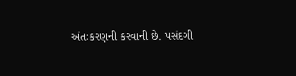અંતઃકરણની કરવાની છે. પસંદગી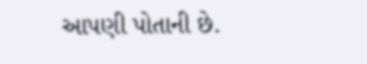આપણી પોતાની છે.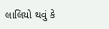લાલિયો થવું કે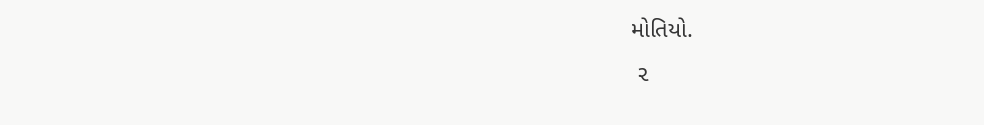મોતિયો.
 ૨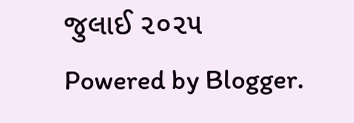જુલાઈ ૨૦૨૫
Powered by Blogger.